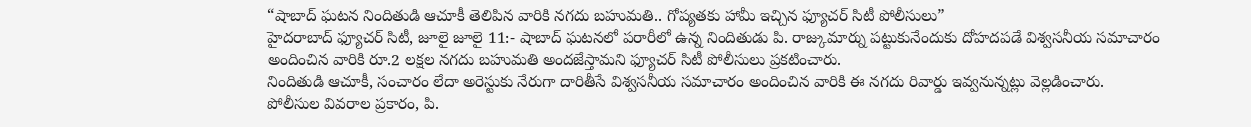“షాబాద్ ఘటన నిందితుడి ఆచూకీ తెలిపిన వారికి నగదు బహుమతి.. గోప్యతకు హామీ ఇచ్చిన ఫ్యూచర్ సిటీ పోలీసులు”
హైదరాబాద్ ఫ్యూచర్ సిటీ, జూలై జూలై 11:- షాబాద్ ఘటనలో పరారీలో ఉన్న నిందితుడు పి. రాజ్కుమార్ను పట్టుకునేందుకు దోహదపడే విశ్వసనీయ సమాచారం అందించిన వారికి రూ.2 లక్షల నగదు బహుమతి అందజేస్తామని ఫ్యూచర్ సిటీ పోలీసులు ప్రకటించారు.
నిందితుడి ఆచూకీ, సంచారం లేదా అరెస్టుకు నేరుగా దారితీసే విశ్వసనీయ సమాచారం అందించిన వారికి ఈ నగదు రివార్డు ఇవ్వనున్నట్లు వెల్లడించారు.
పోలీసుల వివరాల ప్రకారం, పి.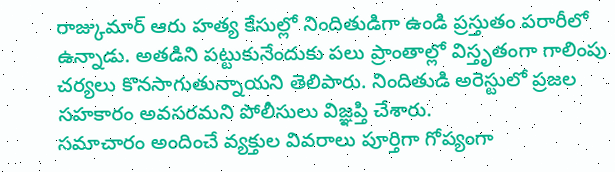రాజ్కుమార్ ఆరు హత్య కేసుల్లో నిందితుడిగా ఉండి ప్రస్తుతం పరారీలో ఉన్నాడు. అతడిని పట్టుకునేందుకు పలు ప్రాంతాల్లో విస్తృతంగా గాలింపు చర్యలు కొనసాగుతున్నాయని తెలిపారు. నిందితుడి అరెస్టులో ప్రజల సహకారం అవసరమని పోలీసులు విజ్ఞప్తి చేశారు.
సమాచారం అందించే వ్యక్తుల వివరాలు పూర్తిగా గోప్యంగా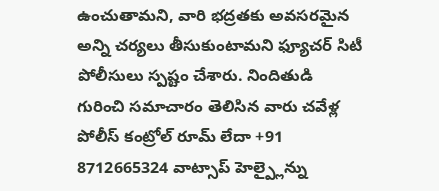ఉంచుతామని, వారి భద్రతకు అవసరమైన అన్ని చర్యలు తీసుకుంటామని ఫ్యూచర్ సిటీ పోలీసులు స్పష్టం చేశారు. నిందితుడి గురించి సమాచారం తెలిసిన వారు చవేళ్ల పోలీస్ కంట్రోల్ రూమ్ లేదా +91 8712665324 వాట్సాప్ హెల్ప్లైన్ను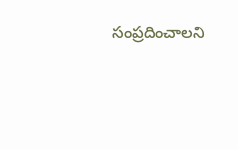సంప్రదించాలని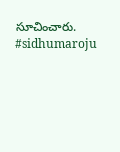సూచించారు.
#sidhumaroju